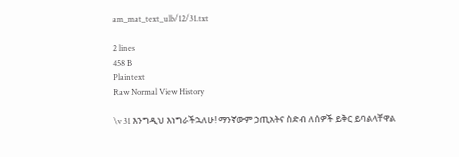am_mat_text_ulb/12/31.txt

2 lines
458 B
Plaintext
Raw Normal View History

\v 31 እንግዲህ እነግራችኋለሁ! ማንኛውም ኃጢአትና ስድብ ለሰዎች ይቅር ይባልላቸዋል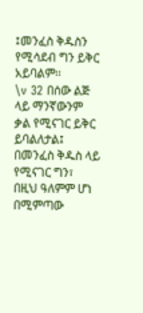፤መንፈስ ቅዱስን የሚሳደብ ግን ይቅር አይባልም፡፡
\v 32 በሰው ልጅ ላይ ማንኛውንም ቃል የሚናገር ይቅር ይባልለታል፤ በመንፈስ ቅዱስ ላይ የሚናገር ግን፣ በዚህ ዓለምም ሆነ በሚምጣው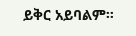ይቅር አይባልም።